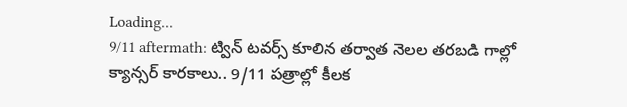Loading...
9/11 aftermath: ట్విన్‌ టవర్స్‌ కూలిన తర్వాత నెలల తరబడి గాల్లో క్యాన్సర్‌ కారకాలు.. 9/11 పత్రాల్లో కీలక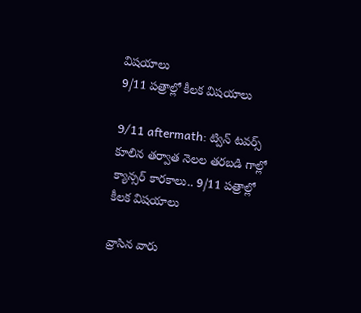విషయాలు
9/11 పత్రాల్లో కీలక విషయాలు

9/11 aftermath: ట్విన్‌ టవర్స్‌ కూలిన తర్వాత నెలల తరబడి గాల్లో క్యాన్సర్‌ కారకాలు.. 9/11 పత్రాల్లో కీలక విషయాలు

వ్రాసిన వారు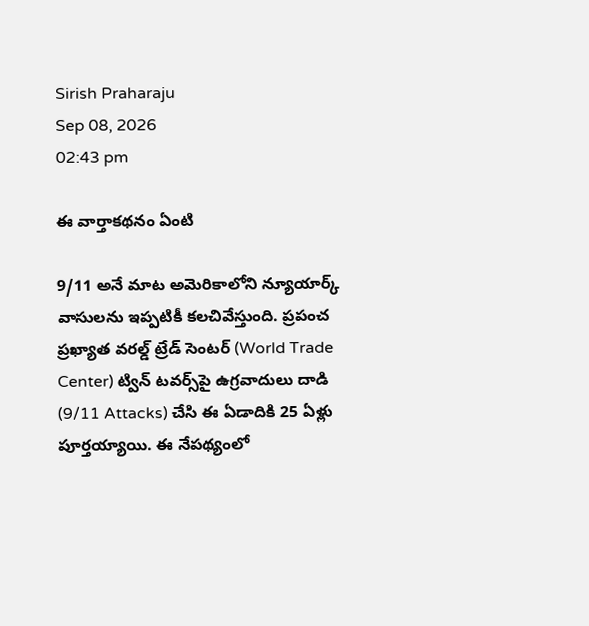Sirish Praharaju
Sep 08, 2026
02:43 pm

ఈ వార్తాకథనం ఏంటి

9/11 అనే మాట అమెరికాలోని న్యూయార్క్‌ వాసులను ఇప్పటికీ కలచివేస్తుంది. ప్రపంచ ప్రఖ్యాత వరల్డ్‌ ట్రేడ్‌ సెంటర్‌ (World Trade Center) ట్విన్‌ టవర్స్‌పై ఉగ్రవాదులు దాడి (9/11 Attacks) చేసి ఈ ఏడాదికి 25 ఏళ్లు పూర్తయ్యాయి. ఈ నేపథ్యంలో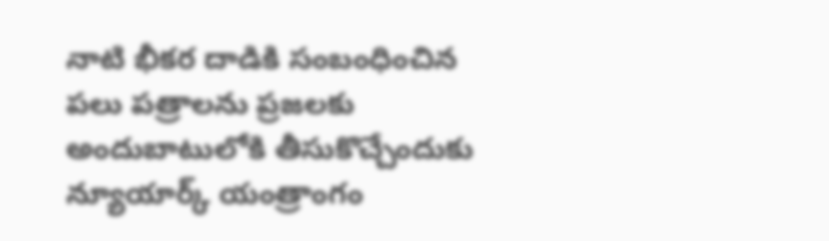నాటి భీకర దాడికి సంబంధించిన పలు పత్రాలను ప్రజలకు అందుబాటులోకి తీసుకొచ్చేందుకు న్యూయార్క్‌ యంత్రాంగం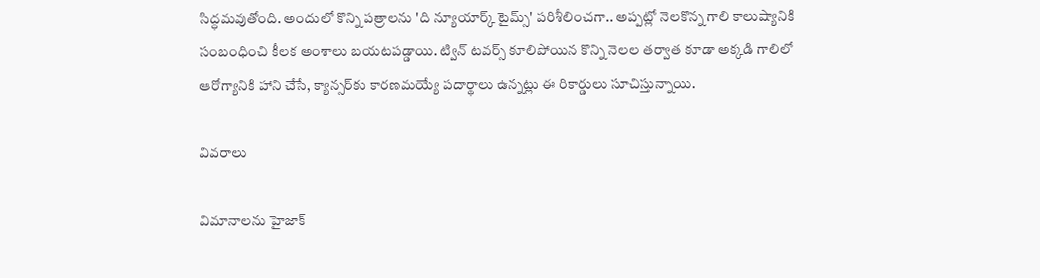సిద్ధమవుతోంది. అందులో కొన్ని పత్రాలను 'ది న్యూయార్క్‌ టైమ్స్‌' పరిశీలించగా.. అప్పట్లో నెలకొన్న గాలి కాలుష్యానికి సంబంధించి కీలక అంశాలు బయటపడ్డాయి. ట్విన్‌ టవర్స్‌ కూలిపోయిన కొన్ని నెలల తర్వాత కూడా అక్కడి గాలిలో ఆరోగ్యానికి హాని చేసే, క్యాన్సర్‌కు కారణమయ్యే పదార్థాలు ఉన్నట్లు ఈ రికార్డులు సూచిస్తున్నాయి.

వివరాలు

విమానాలను హైజాక్‌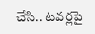చేసి.. టవర్లపై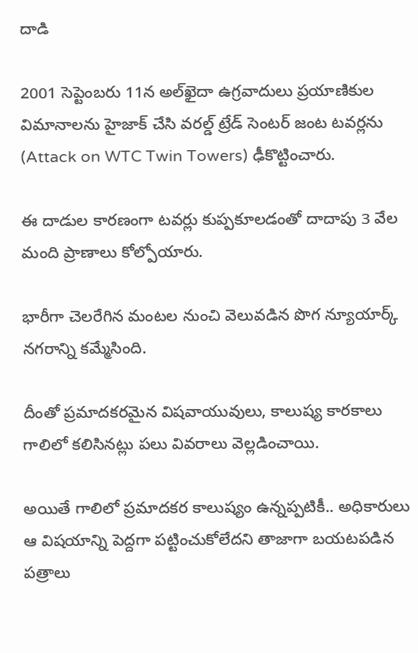దాడి

2001 సెప్టెంబరు 11న అల్‌ఖైదా ఉగ్రవాదులు ప్రయాణికుల విమానాలను హైజాక్‌ చేసి వరల్డ్‌ ట్రేడ్‌ సెంటర్‌ జంట టవర్లను (Attack on WTC Twin Towers) ఢీకొట్టించారు.

ఈ దాడుల కారణంగా టవర్లు కుప్పకూలడంతో దాదాపు 3 వేల మంది ప్రాణాలు కోల్పోయారు.

భారీగా చెలరేగిన మంటల నుంచి వెలువడిన పొగ న్యూయార్క్‌ నగరాన్ని కమ్మేసింది.

దీంతో ప్రమాదకరమైన విషవాయువులు, కాలుష్య కారకాలు గాలిలో కలిసినట్లు పలు వివరాలు వెల్లడించాయి.

అయితే గాలిలో ప్రమాదకర కాలుష్యం ఉన్నప్పటికీ.. అధికారులు ఆ విషయాన్ని పెద్దగా పట్టించుకోలేదని తాజాగా బయటపడిన పత్రాలు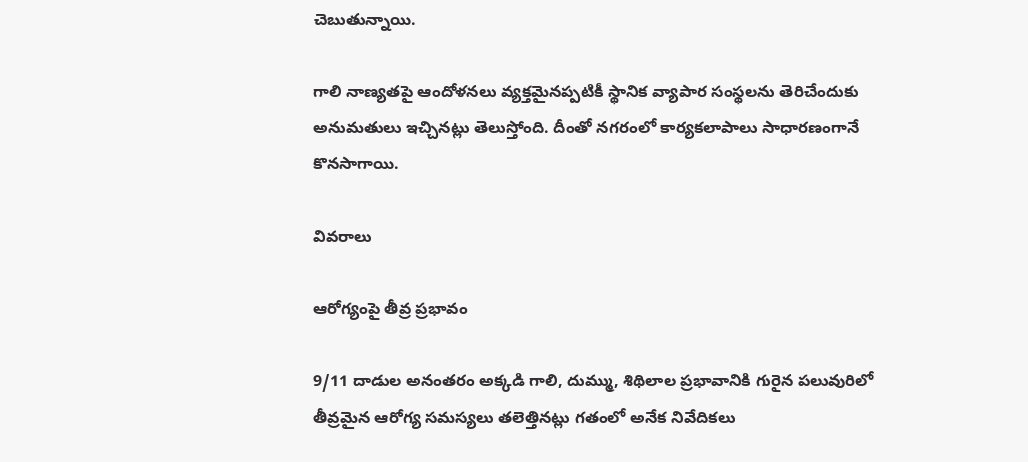చెబుతున్నాయి.

గాలి నాణ్యతపై ఆందోళనలు వ్యక్తమైనప్పటికీ స్థానిక వ్యాపార సంస్థలను తెరిచేందుకు అనుమతులు ఇచ్చినట్లు తెలుస్తోంది. దీంతో నగరంలో కార్యకలాపాలు సాధారణంగానే కొనసాగాయి.

వివరాలు

ఆరోగ్యంపై తీవ్ర ప్రభావం

9/11 దాడుల అనంతరం అక్కడి గాలి, దుమ్ము, శిథిలాల ప్రభావానికి గురైన పలువురిలో తీవ్రమైన ఆరోగ్య సమస్యలు తలెత్తినట్లు గతంలో అనేక నివేదికలు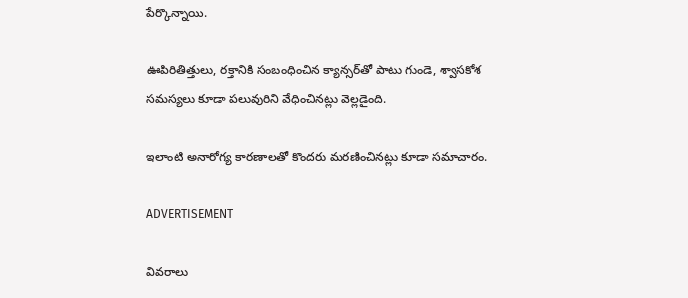పేర్కొన్నాయి.

ఊపిరితిత్తులు, రక్తానికి సంబంధించిన క్యాన్సర్‌తో పాటు గుండె, శ్వాసకోశ సమస్యలు కూడా పలువురిని వేధించినట్లు వెల్లడైంది.

ఇలాంటి అనారోగ్య కారణాలతో కొందరు మరణించినట్లు కూడా సమాచారం.

ADVERTISEMENT

వివరాలు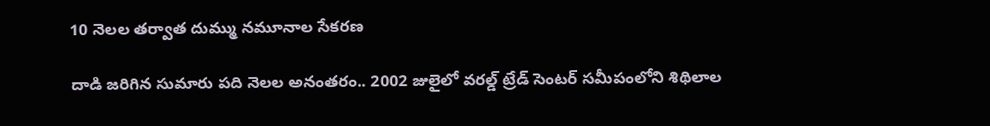10 నెలల తర్వాత దుమ్ము నమూనాల సేకరణ

దాడి జరిగిన సుమారు పది నెలల అనంతరం.. 2002 జులైలో వరల్డ్‌ ట్రేడ్‌ సెంటర్‌ సమీపంలోని శిథిలాల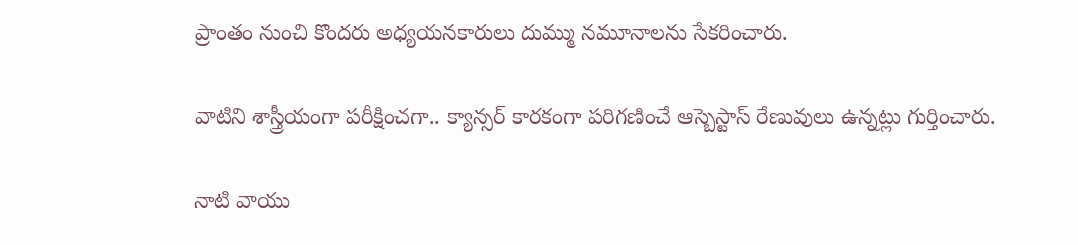ప్రాంతం నుంచి కొందరు అధ్యయనకారులు దుమ్ము నమూనాలను సేకరించారు.

వాటిని శాస్త్రీయంగా పరీక్షించగా.. క్యాన్సర్‌ కారకంగా పరిగణించే ఆస్బెస్టాస్‌ రేణువులు ఉన్నట్లు గుర్తించారు.

నాటి వాయు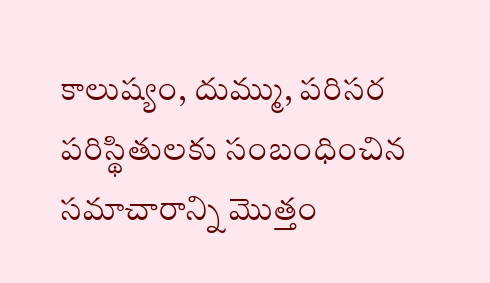కాలుష్యం, దుమ్ము, పరిసర పరిస్థితులకు సంబంధించిన సమాచారాన్ని మొత్తం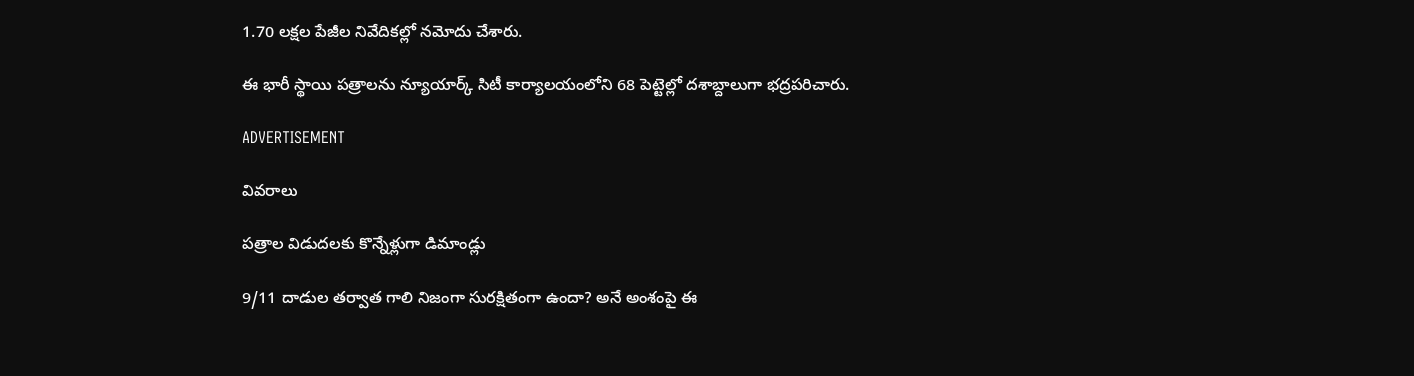1.70 లక్షల పేజీల నివేదికల్లో నమోదు చేశారు.

ఈ భారీ స్థాయి పత్రాలను న్యూయార్క్‌ సిటీ కార్యాలయంలోని 68 పెట్టెల్లో దశాబ్దాలుగా భద్రపరిచారు.

ADVERTISEMENT

వివరాలు

పత్రాల విడుదలకు కొన్నేళ్లుగా డిమాండ్లు

9/11 దాడుల తర్వాత గాలి నిజంగా సురక్షితంగా ఉందా? అనే అంశంపై ఈ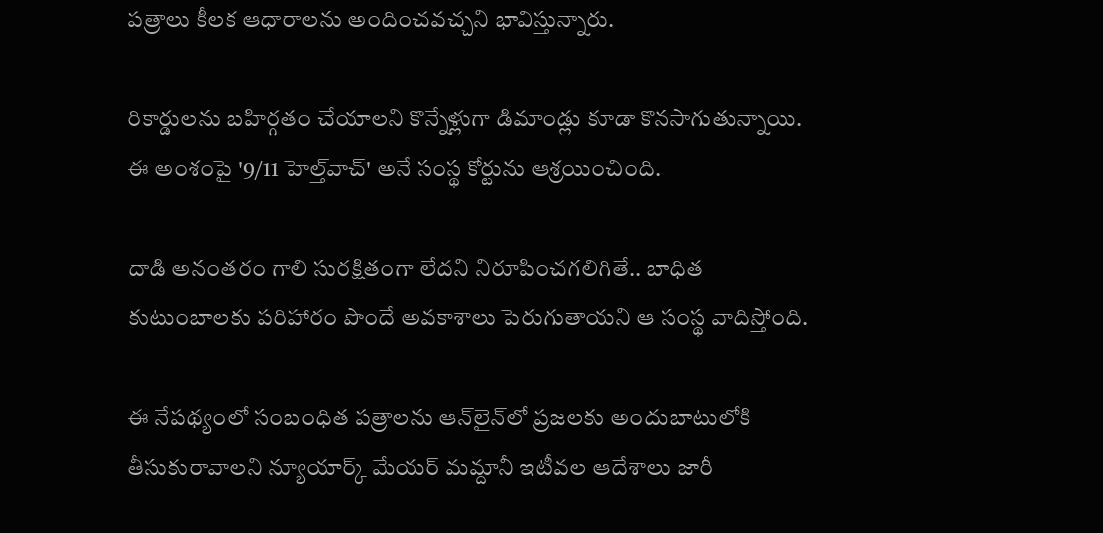పత్రాలు కీలక ఆధారాలను అందించవచ్చని భావిస్తున్నారు.

రికార్డులను బహిర్గతం చేయాలని కొన్నేళ్లుగా డిమాండ్లు కూడా కొనసాగుతున్నాయి. ఈ అంశంపై '9/11 హెల్త్‌వాచ్‌' అనే సంస్థ కోర్టును ఆశ్రయించింది.

దాడి అనంతరం గాలి సురక్షితంగా లేదని నిరూపించగలిగితే.. బాధిత కుటుంబాలకు పరిహారం పొందే అవకాశాలు పెరుగుతాయని ఆ సంస్థ వాదిస్తోంది.

ఈ నేపథ్యంలో సంబంధిత పత్రాలను ఆన్‌లైన్‌లో ప్రజలకు అందుబాటులోకి తీసుకురావాలని న్యూయార్క్‌ మేయర్‌ మమ్దానీ ఇటీవల ఆదేశాలు జారీ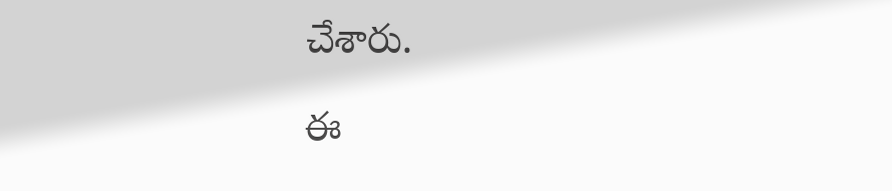చేశారు.

ఈ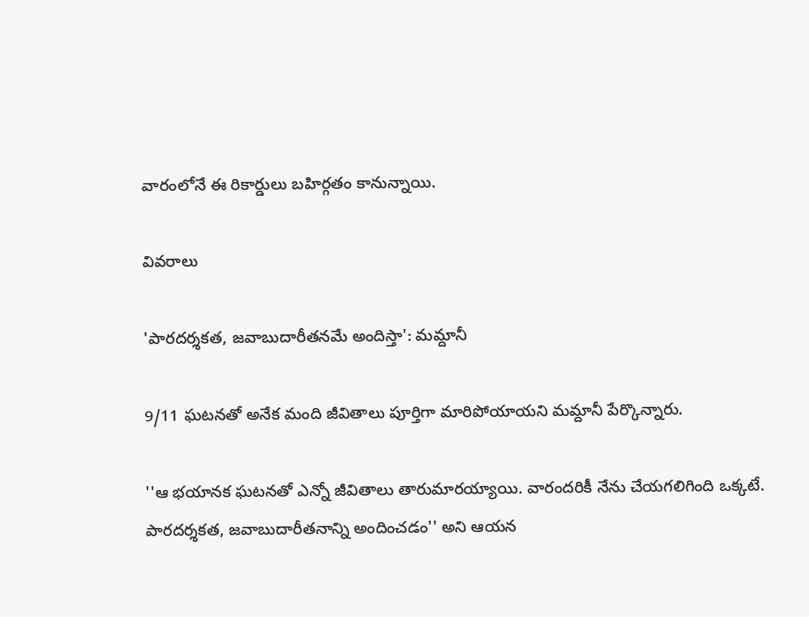వారంలోనే ఈ రికార్డులు బహిర్గతం కానున్నాయి.

వివరాలు

'పారదర్శకత, జవాబుదారీతనమే అందిస్తా': మమ్దానీ

9/11 ఘటనతో అనేక మంది జీవితాలు పూర్తిగా మారిపోయాయని మమ్దానీ పేర్కొన్నారు.

''ఆ భయానక ఘటనతో ఎన్నో జీవితాలు తారుమారయ్యాయి. వారందరికీ నేను చేయగలిగింది ఒక్కటే. పారదర్శకత, జవాబుదారీతనాన్ని అందించడం'' అని ఆయన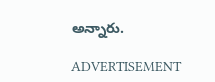అన్నారు.

ADVERTISEMENT